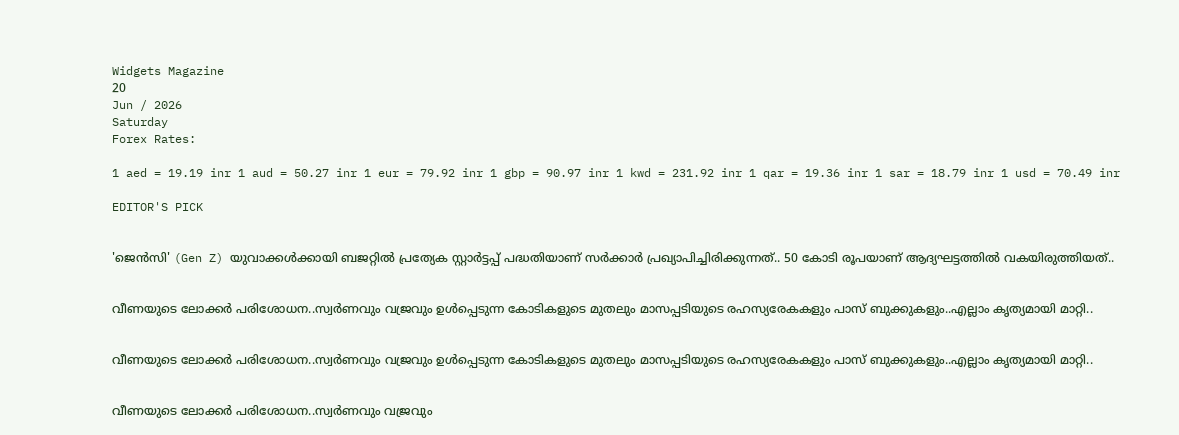Widgets Magazine
20
Jun / 2026
Saturday
Forex Rates:

1 aed = 19.19 inr 1 aud = 50.27 inr 1 eur = 79.92 inr 1 gbp = 90.97 inr 1 kwd = 231.92 inr 1 qar = 19.36 inr 1 sar = 18.79 inr 1 usd = 70.49 inr

EDITOR'S PICK


'ജെൻസി' (Gen Z) യുവാക്കൾക്കായി ബജറ്റിൽ പ്രത്യേക സ്റ്റാർട്ടപ്പ് പദ്ധതിയാണ് സർക്കാർ പ്രഖ്യാപിച്ചിരിക്കുന്നത്.. 50 കോടി രൂപയാണ് ആദ്യഘട്ടത്തിൽ വകയിരുത്തിയത്..


വീണയുടെ ലോക്കര്‍ പരിശോധന..സ്വര്‍ണവും വജ്രവും ഉള്‍പ്പെടുന്ന കോടികളുടെ മുതലും മാസപ്പടിയുടെ രഹസ്യരേകകളും പാസ് ബുക്കുകളും..എല്ലാം കൃത്യമായി മാറ്റി..


വീണയുടെ ലോക്കര്‍ പരിശോധന..സ്വര്‍ണവും വജ്രവും ഉള്‍പ്പെടുന്ന കോടികളുടെ മുതലും മാസപ്പടിയുടെ രഹസ്യരേകകളും പാസ് ബുക്കുകളും..എല്ലാം കൃത്യമായി മാറ്റി..


വീണയുടെ ലോക്കര്‍ പരിശോധന..സ്വര്‍ണവും വജ്രവും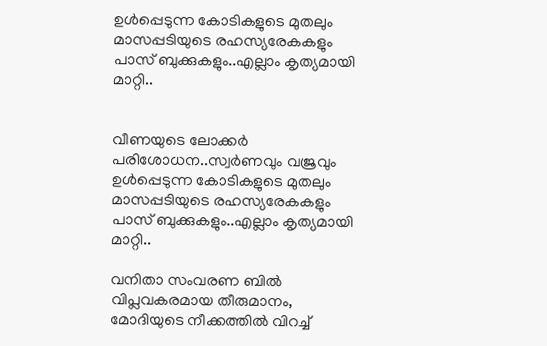ഉള്‍പ്പെടുന്ന കോടികളുടെ മുതലും മാസപ്പടിയുടെ രഹസ്യരേകകളും പാസ് ബുക്കുകളും..എല്ലാം കൃത്യമായി മാറ്റി..


വീണയുടെ ലോക്കര്‍ പരിശോധന..സ്വര്‍ണവും വജ്രവും ഉള്‍പ്പെടുന്ന കോടികളുടെ മുതലും മാസപ്പടിയുടെ രഹസ്യരേകകളും പാസ് ബുക്കുകളും..എല്ലാം കൃത്യമായി മാറ്റി..

വനിതാ സംവരണ ബില്‍ വിപ്ലവകരമായ തീരുമാനം, മോദിയുടെ നീക്കത്തില്‍ വിറച്ച്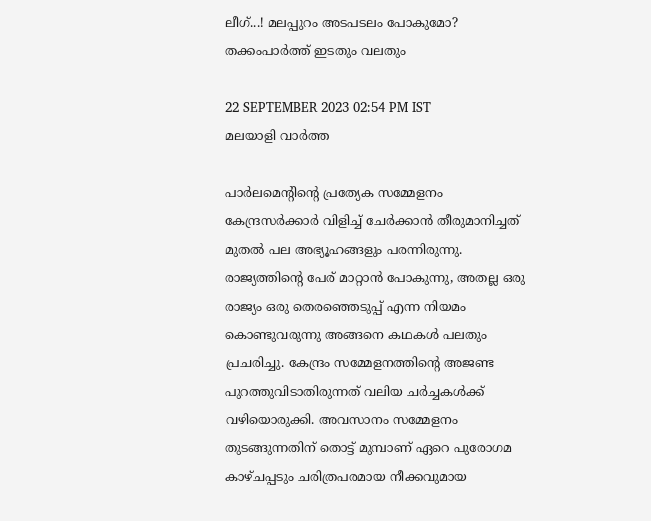ലീഗ്...! മലപ്പുറം അടപടലം പോകുമോ? തക്കംപാര്‍ത്ത് ഇടതും വലതും

22 SEPTEMBER 2023 02:54 PM IST
മലയാളി വാര്‍ത്ത

പാര്‍ലമെന്റിന്റെ പ്രത്യേക സമ്മേളനം കേന്ദ്രസര്‍ക്കാര്‍ വിളിച്ച് ചേര്‍ക്കാന്‍ തീരുമാനിച്ചത് മുതല്‍ പല അഭ്യൂഹങ്ങളും പരന്നിരുന്നു. രാജ്യത്തിന്റെ പേര് മാറ്റാന്‍ പോകുന്നു, അതല്ല ഒരു രാജ്യം ഒരു തെരഞ്ഞെടുപ്പ് എന്ന നിയമം കൊണ്ടുവരുന്നു അങ്ങനെ കഥകള്‍ പലതും പ്രചരിച്ചു. കേന്ദ്രം സമ്മേളനത്തിന്റെ അജണ്ട പുറത്തുവിടാതിരുന്നത് വലിയ ചര്‍ച്ചകള്‍ക്ക് വഴിയൊരുക്കി. അവസാനം സമ്മേളനം തുടങ്ങുന്നതിന് തൊട്ട് മുമ്പാണ് ഏറെ പുരോഗമ കാഴ്ചപ്പടും ചരിത്രപരമായ നീക്കവുമായ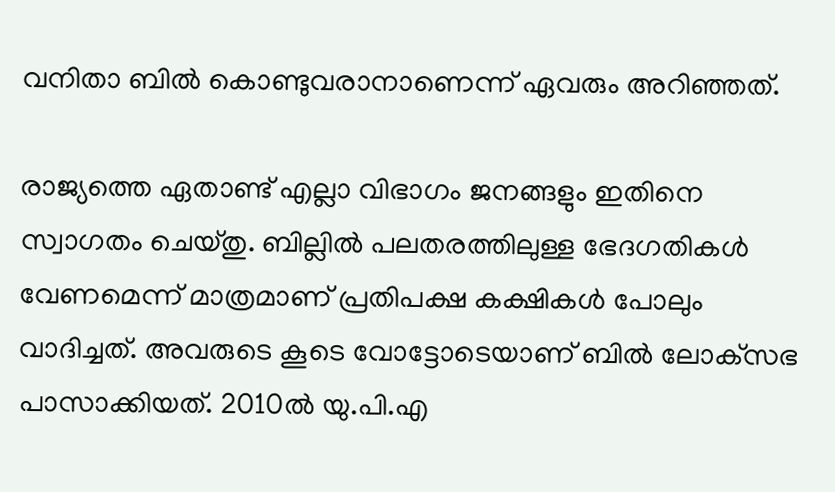വനിതാ ബില്‍ കൊണ്ടുവരാനാണെന്ന് ഏവരും അറിഞ്ഞത്.

രാജ്യത്തെ ഏതാണ്ട് എല്ലാ വിഭാഗം ജനങ്ങളും ഇതിനെ സ്വാഗതം ചെയ്തു. ബില്ലില്‍ പലതരത്തിലുള്ള ഭേദഗതികള്‍ വേണമെന്ന് മാത്രമാണ് പ്രതിപക്ഷ കക്ഷികള്‍ പോലും വാദിച്ചത്. അവരുടെ കൂടെ വോട്ടോടെയാണ് ബില്‍ ലോക്‌സഭ പാസാക്കിയത്. 2010ല്‍ യു.പി.എ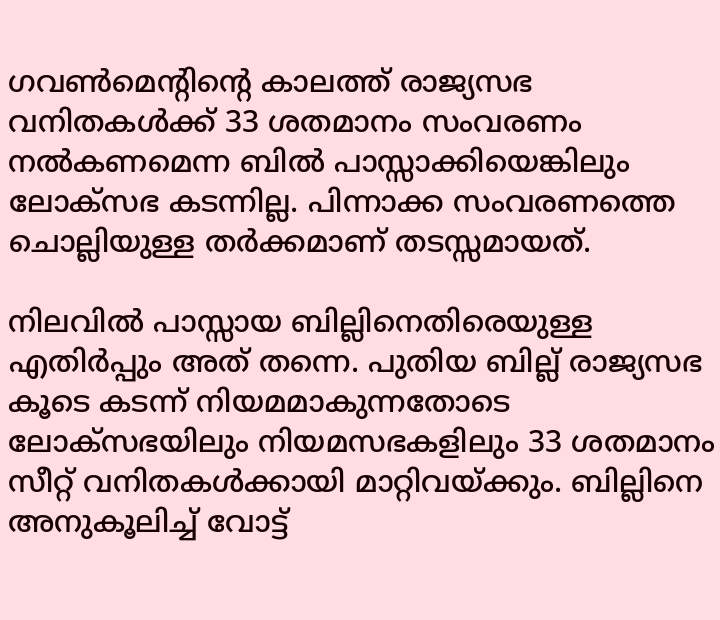ഗവണ്‍മെന്റിന്റെ കാലത്ത് രാജ്യസഭ വനിതകള്‍ക്ക് 33 ശതമാനം സംവരണം നല്‍കണമെന്ന ബില്‍ പാസ്സാക്കിയെങ്കിലും ലോക്‌സഭ കടന്നില്ല. പിന്നാക്ക സംവരണത്തെ ചൊല്ലിയുള്ള തര്‍ക്കമാണ് തടസ്സമായത്.

നിലവില്‍ പാസ്സായ ബില്ലിനെതിരെയുള്ള എതിര്‍പ്പും അത് തന്നെ. പുതിയ ബില്ല് രാജ്യസഭ കൂടെ കടന്ന് നിയമമാകുന്നതോടെ ലോക്‌സഭയിലും നിയമസഭകളിലും 33 ശതമാനം സീറ്റ് വനിതകള്‍ക്കായി മാറ്റിവയ്ക്കും. ബില്ലിനെ അനുകൂലിച്ച് വോട്ട്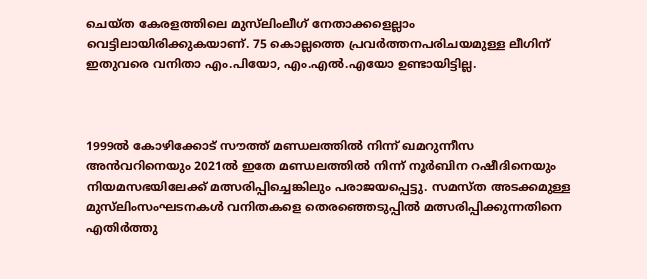ചെയ്ത കേരളത്തിലെ മുസ്‌ലിംലീഗ് നേതാക്കളെല്ലാം വെട്ടിലായിരിക്കുകയാണ്. 75 കൊല്ലത്തെ പ്രവര്‍ത്തനപരിചയമുള്ള ലീഗിന് ഇതുവരെ വനിതാ എം.പിയോ, എം.എല്‍.എയോ ഉണ്ടായിട്ടില്ല.



1999ല്‍ കോഴിക്കോട് സൗത്ത് മണ്ഡലത്തില്‍ നിന്ന് ഖമറുന്നീസ അന്‍വറിനെയും 2021ല്‍ ഇതേ മണ്ഡലത്തില്‍ നിന്ന് നൂര്‍ബിന റഷീദിനെയും നിയമസഭയിലേക്ക് മത്സരിപ്പിച്ചെങ്കിലും പരാജയപ്പെട്ടു. സമസ്ത അടക്കമുള്ള മുസ്‌ലിംസംഘടനകള്‍ വനിതകളെ തെരഞ്ഞെടുപ്പില്‍ മത്സരിപ്പിക്കുന്നതിനെ എതിര്‍ത്തു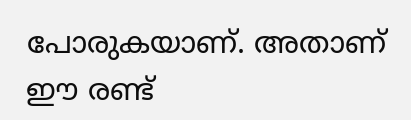പോരുകയാണ്. അതാണ് ഈ രണ്ട്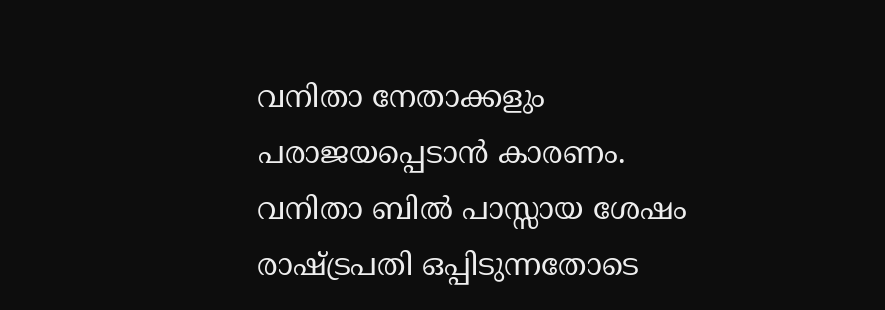വനിതാ നേതാക്കളും പരാജയപ്പെടാന്‍ കാരണം.  വനിതാ ബില്‍ പാസ്സായ ശേഷം രാഷ്ട്രപതി ഒപ്പിടുന്നതോടെ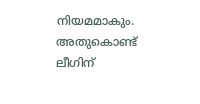നിയമമാകും. അതുകൊണ്ട് ലീഗിന്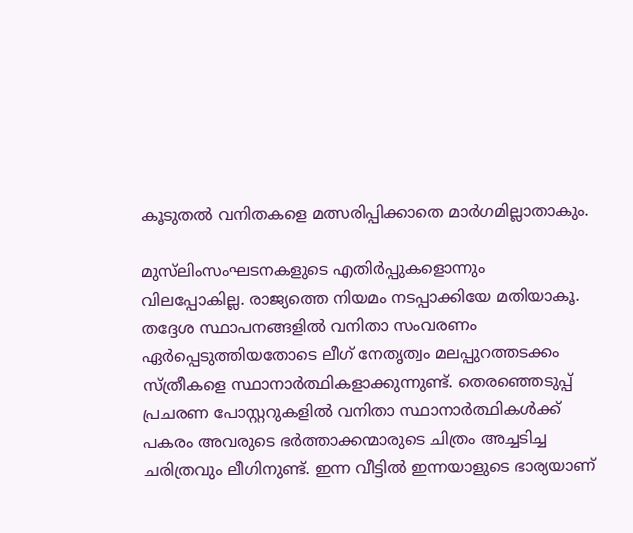കൂടുതല്‍ വനിതകളെ മത്സരിപ്പിക്കാതെ മാര്‍ഗമില്ലാതാകും.

മുസ്‌ലിംസംഘടനകളുടെ എതിര്‍പ്പുകളൊന്നും വിലപ്പോകില്ല. രാജ്യത്തെ നിയമം നടപ്പാക്കിയേ മതിയാകൂ. തദ്ദേശ സ്ഥാപനങ്ങളില്‍ വനിതാ സംവരണം ഏര്‍പ്പെടുത്തിയതോടെ ലീഗ് നേതൃത്വം മലപ്പുറത്തടക്കം സ്ത്രീകളെ സ്ഥാനാര്‍ത്ഥികളാക്കുന്നുണ്ട്. തെരഞ്ഞെടുപ്പ് പ്രചരണ പോസ്റ്ററുകളില്‍ വനിതാ സ്ഥാനാര്‍ത്ഥികള്‍ക്ക് പകരം അവരുടെ ഭര്‍ത്താക്കന്മാരുടെ ചിത്രം അച്ചടിച്ച ചരിത്രവും ലീഗിനുണ്ട്. ഇന്ന വീട്ടില്‍ ഇന്നയാളുടെ ഭാര്യയാണ്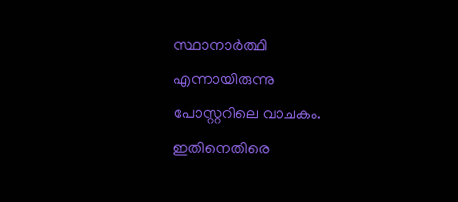സ്ഥാനാര്‍ത്ഥി എന്നായിരുന്നു പോസ്റ്ററിലെ വാചകം. ഇതിനെതിരെ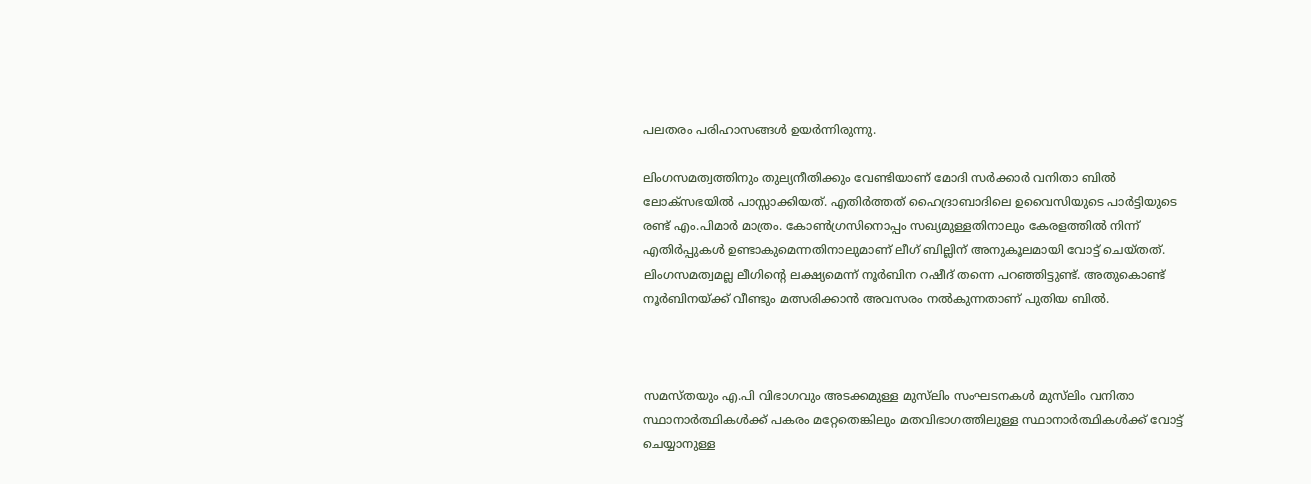പലതരം പരിഹാസങ്ങള്‍ ഉയര്‍ന്നിരുന്നു.

ലിംഗസമത്വത്തിനും തുല്യനീതിക്കും വേണ്ടിയാണ് മോദി സര്‍ക്കാര്‍ വനിതാ ബില്‍ ലോക്‌സഭയില്‍ പാസ്സാക്കിയത്. എതിര്‍ത്തത് ഹൈദ്രാബാദിലെ ഉവൈസിയുടെ പാര്‍ട്ടിയുടെ രണ്ട് എം.പിമാര്‍ മാത്രം. കോണ്‍ഗ്രസിനൊപ്പം സഖ്യമുള്ളതിനാലും കേരളത്തില്‍ നിന്ന് എതിര്‍പ്പുകള്‍ ഉണ്ടാകുമെന്നതിനാലുമാണ് ലീഗ് ബില്ലിന് അനുകൂലമായി വോട്ട് ചെയ്തത്. ലിംഗസമത്വമല്ല ലീഗിന്റെ ലക്ഷ്യമെന്ന് നൂര്‍ബിന റഷീദ് തന്നെ പറഞ്ഞിട്ടുണ്ട്. അതുകൊണ്ട് നൂര്‍ബിനയ്ക്ക് വീണ്ടും മത്സരിക്കാന്‍ അവസരം നല്‍കുന്നതാണ് പുതിയ ബില്‍.



സമസ്തയും എ.പി വിഭാഗവും അടക്കമുള്ള മുസ്‌ലിം സംഘടനകള്‍ മുസ്‌ലിം വനിതാ സ്ഥാനാര്‍ത്ഥികള്‍ക്ക് പകരം മറ്റേതെങ്കിലും മതവിഭാഗത്തിലുള്ള സ്ഥാനാര്‍ത്ഥികള്‍ക്ക് വോട്ട് ചെയ്യാനുള്ള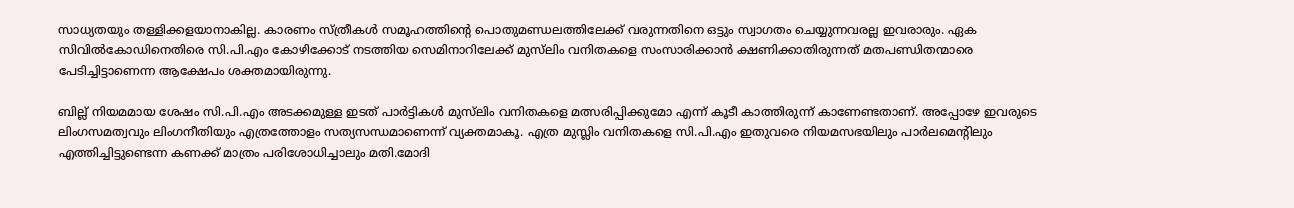സാധ്യതയും തള്ളിക്കളയാനാകില്ല. കാരണം സ്ത്രീകള്‍ സമൂഹത്തിന്റെ പൊതുമണ്ഡലത്തിലേക്ക് വരുന്നതിനെ ഒട്ടും സ്വാഗതം ചെയ്യുന്നവരല്ല ഇവരാരും. ഏക സിവില്‍കോഡിനെതിരെ സി.പി.എം കോഴിക്കോട് നടത്തിയ സെമിനാറിലേക്ക് മുസ്‌ലിം വനിതകളെ സംസാരിക്കാന്‍ ക്ഷണിക്കാതിരുന്നത് മതപണ്ഡിതന്മാരെ പേടിച്ചിട്ടാണെന്ന ആക്ഷേപം ശക്തമായിരുന്നു.

ബില്ല് നിയമമായ ശേഷം സി.പി.എം അടക്കമുള്ള ഇടത് പാര്‍ട്ടികള്‍ മുസ്‌ലിം വനിതകളെ മത്സരിപ്പിക്കുമോ എന്ന് കൂടീ കാത്തിരുന്ന് കാണേണ്ടതാണ്. അപ്പോഴേ ഇവരുടെ ലിംഗസമത്വവും ലിംഗനീതിയും എത്രത്തോളം സത്യസന്ധമാണെന്ന് വ്യക്തമാകൂ. എത്ര മുസ്ലിം വനിതകളെ സി.പി.എം ഇതുവരെ നിയമസഭയിലും പാര്‍ലമെന്റിലും എത്തിച്ചിട്ടുണ്ടെന്ന കണക്ക് മാത്രം പരിശോധിച്ചാലും മതി.മോദി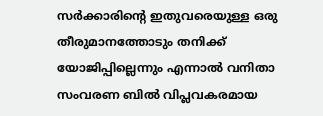സര്‍ക്കാരിന്റെ ഇതുവരെയുള്ള ഒരു തീരുമാനത്തോടും തനിക്ക് യോജിപ്പില്ലെന്നും എന്നാല്‍ വനിതാ സംവരണ ബില്‍ വിപ്ലവകരമായ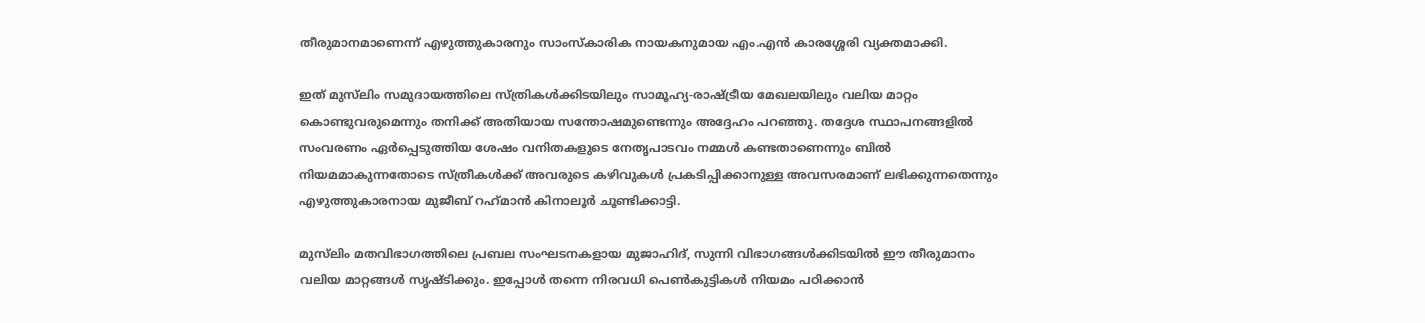തീരുമാനമാണെന്ന് എഴുത്തുകാരനും സാംസ്‌കാരിക നായകനുമായ എം.എന്‍ കാരശ്ശേരി വ്യക്തമാക്കി.

ഇത് മുസ്‌ലിം സമുദായത്തിലെ സ്ത്രികള്‍ക്കിടയിലും സാമൂഹ്യ-രാഷ്ട്രീയ മേഖലയിലും വലിയ മാറ്റം കൊണ്ടുവരുമെന്നും തനിക്ക് അതിയായ സന്തോഷമുണ്ടെന്നും അദ്ദേഹം പറഞ്ഞു. തദ്ദേശ സ്ഥാപനങ്ങളില്‍ സംവരണം ഏര്‍പ്പെടുത്തിയ ശേഷം വനിതകളുടെ നേതൃപാടവം നമ്മള്‍ കണ്ടതാണെന്നും ബില്‍ നിയമമാകുന്നതോടെ സ്ത്രീകള്‍ക്ക് അവരുടെ കഴിവുകള്‍ പ്രകടിപ്പിക്കാനുള്ള അവസരമാണ് ലഭിക്കുന്നതെന്നും എഴുത്തുകാരനായ മുജീബ് റഹ്‌മാന്‍ കിനാലൂര്‍ ചൂണ്ടിക്കാട്ടി.

മുസ്‌ലിം മതവിഭാഗത്തിലെ പ്രബല സംഘടനകളായ മുജാഹിദ്, സുന്നി വിഭാഗങ്ങള്‍ക്കിടയില്‍ ഈ തീരുമാനം വലിയ മാറ്റങ്ങള്‍ സൃഷ്ടിക്കും. ഇപ്പോള്‍ തന്നെ നിരവധി പെണ്‍കുട്ടികള്‍ നിയമം പഠിക്കാന്‍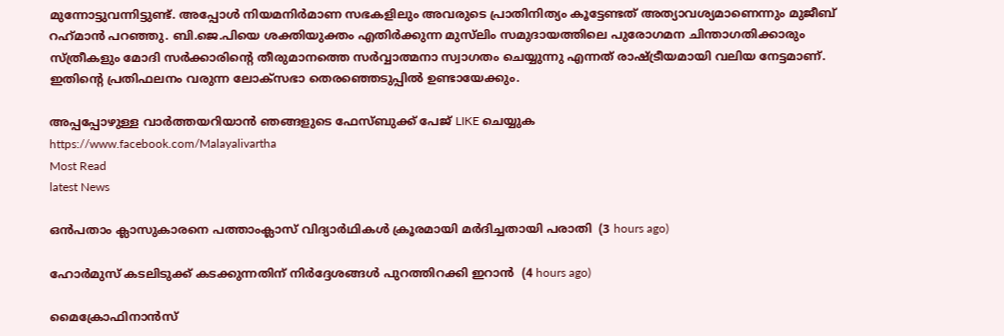മുന്നോട്ടുവന്നിട്ടുണ്ട്. അപ്പോള്‍ നിയമനിര്‍മാണ സഭകളിലും അവരുടെ പ്രാതിനിത്യം കൂട്ടേണ്ടത് അത്യാവശ്യമാണെന്നും മുജീബ് റഹ്‌മാന്‍ പറഞ്ഞു. ബി.ജെ.പിയെ ശക്തിയുക്തം എതിര്‍ക്കുന്ന മുസ്‌ലിം സമുദായത്തിലെ പുരോഗമന ചിന്താഗതിക്കാരും സ്ത്രീകളും മോദി സര്‍ക്കാരിന്റെ തീരുമാനത്തെ സര്‍വ്വാത്മനാ സ്വാഗതം ചെയ്യുന്നു എന്നത് രാഷ്ട്രീയമായി വലിയ നേട്ടമാണ്. ഇതിന്റെ പ്രതിഫലനം വരുന്ന ലോക്‌സഭാ തെരഞ്ഞെടുപ്പില്‍ ഉണ്ടായേക്കും.

അപ്പപ്പോഴുള്ള വാര്‍ത്തയറിയാന്‍ ഞങ്ങളുടെ ഫേസ്‌ബുക്ക്‌ പേജ് LIKE ചെയ്യുക
https://www.facebook.com/Malayalivartha
Most Read
latest News

ഒന്‍പതാം ക്ലാസുകാരനെ പത്താംക്ലാസ് വിദ്യാര്‍ഥികള്‍ ക്രൂരമായി മര്‍ദിച്ചതായി പരാതി  (3 hours ago)

ഹോര്‍മുസ് കടലിടുക്ക് കടക്കുന്നതിന് നിര്‍ദ്ദേശങ്ങള്‍ പുറത്തിറക്കി ഇറാന്‍  (4 hours ago)

മൈക്രോഫിനാന്‍സ്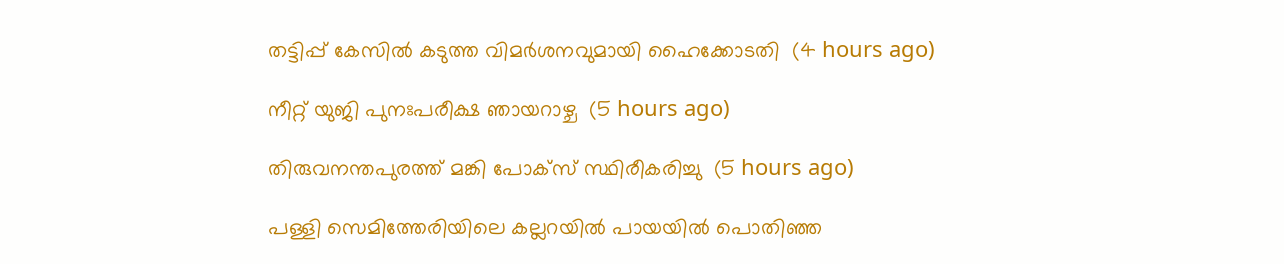തട്ടിപ്പ് കേസില്‍ കടുത്ത വിമര്‍ശനവുമായി ഹൈക്കോടതി  (4 hours ago)

നീറ്റ് യുജി പുനഃപരീക്ഷ ഞായറാഴ്ച  (5 hours ago)

തിരുവനന്തപുരത്ത് മങ്കി പോക്‌സ് സ്ഥിരീകരിച്ചു  (5 hours ago)

പള്ളി സെമിത്തേരിയിലെ കല്ലറയില്‍ പായയില്‍ പൊതിഞ്ഞ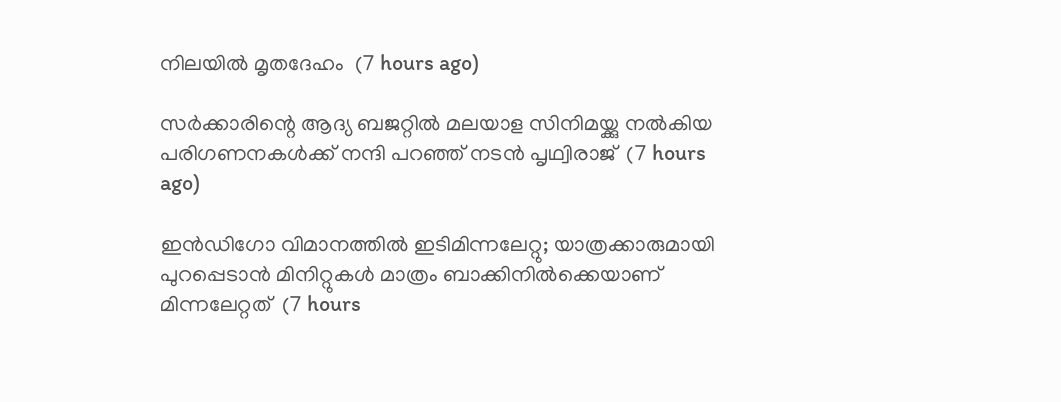നിലയില്‍ മൃതദേഹം  (7 hours ago)

സര്‍ക്കാരിന്റെ ആദ്യ ബജറ്റില്‍ മലയാള സിനിമയ്ക്കു നല്‍കിയ പരിഗണനകള്‍ക്ക് നന്ദി പറഞ്ഞ് നടന്‍ പൃഥ്വിരാജ്  (7 hours ago)

ഇന്‍ഡിഗോ വിമാനത്തില്‍ ഇടിമിന്നലേറ്റു; യാത്രക്കാരുമായി പുറപ്പെടാന്‍ മിനിറ്റുകള്‍ മാത്രം ബാക്കിനില്‍ക്കെയാണ് മിന്നലേറ്റത്  (7 hours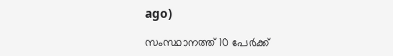ago)

സംസ്ഥാനത്ത് 10 പേര്‍ക്ക്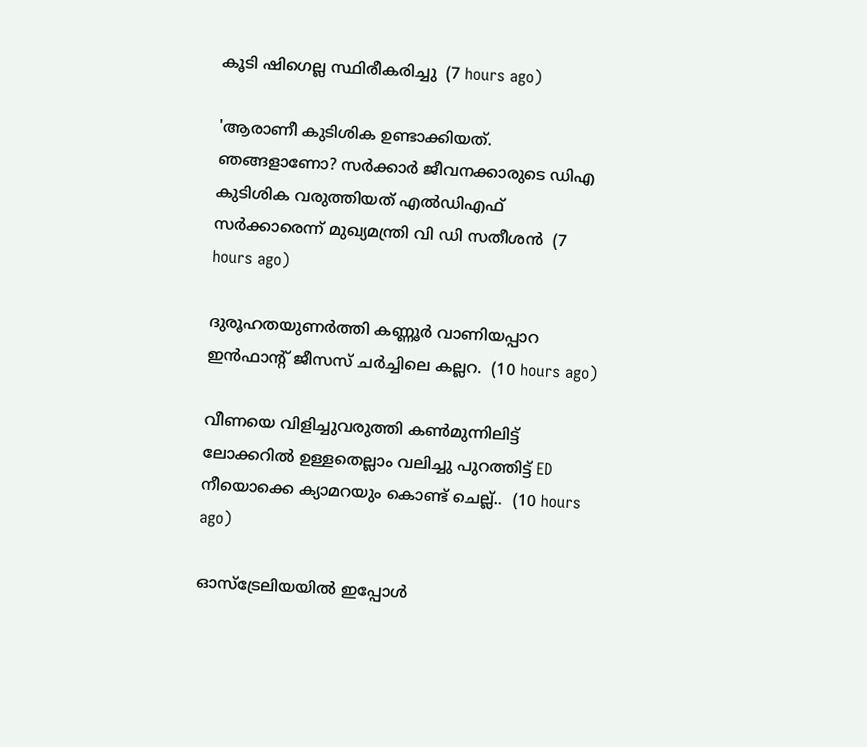കൂടി ഷിഗെല്ല സ്ഥിരീകരിച്ചു  (7 hours ago)

'ആരാണീ കുടിശിക ഉണ്ടാക്കിയത്. ഞങ്ങളാണോ? സര്‍ക്കാര്‍ ജീവനക്കാരുടെ ഡിഎ കുടിശിക വരുത്തിയത് എല്‍ഡിഎഫ് സര്‍ക്കാരെന്ന് മുഖ്യമന്ത്രി വി ഡി സതീശന്‍  (7 hours ago)

ദുരൂഹതയുണർത്തി കണ്ണൂർ വാണിയപ്പാറ ഇൻഫാൻ്റ് ജീസസ് ചർച്ചിലെ കല്ലറ.  (10 hours ago)

വീണയെ വിളിച്ചുവരുത്തി കൺമുന്നിലിട്ട് ലോക്കറിൽ ഉള്ളതെല്ലാം വലിച്ചു പുറത്തിട്ട് ED നീയൊക്കെ ക്യാമറയും കൊണ്ട് ചെല്ല്..  (10 hours ago)

ഓസ്ട്രേലിയയിൽ ഇപ്പോൾ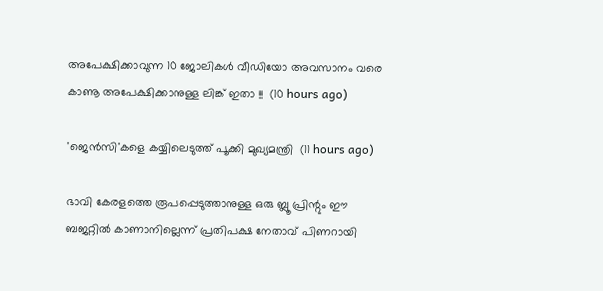അപേക്ഷിക്കാവുന്ന 10 ജോലികൾ വീഡിയോ അവസാനം വരെ കാണൂ അപേക്ഷിക്കാനുള്ള ലിങ്ക് ഇതാ !!  (10 hours ago)

'ജെൻസി'കളെ കയ്യിലെടുത്ത് പൂക്കി മുഖ്യമന്ത്രി  (11 hours ago)

ഭാവി കേരളത്തെ രൂപപ്പെടുത്താനുള്ള ഒരു ബ്ലൂ പ്രിന്റും ഈ ബജറ്റില്‍ കാണാനില്ലെന്ന് പ്രതിപക്ഷ നേതാവ് പിണറായി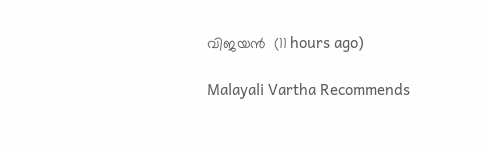വിജയന്‍  (11 hours ago)

Malayali Vartha Recommends